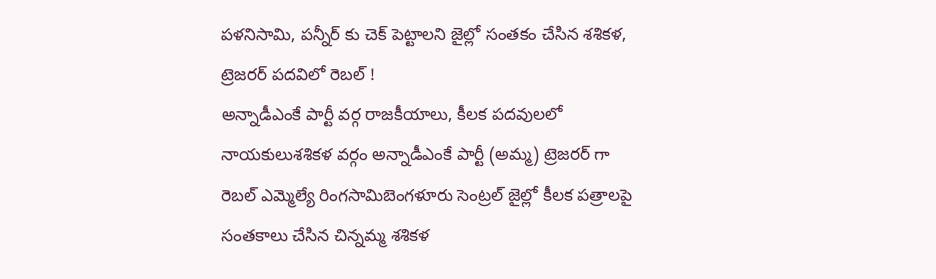పళనిసామి, పన్నీర్ కు చెక్ పెట్టాలని జైల్లో సంతకం చేసిన శశికళ, ట్రెజరర్ పదవిలో రెబల్ !
అన్నాడీఎంకే పార్టీ వర్గ రాజకీయాలు, కీలక పదవులలో నాయకులుశశికళ వర్గం అన్నాడీఎంకే పార్టీ (అమ్మ) ట్రెజరర్ గా రెబల్ ఎమ్మెల్యే రింగసామిబెంగళూరు సెంట్రల్ జైల్లో కీలక పత్రాలపై సంతకాలు చేసిన చిన్నమ్మ శశికళ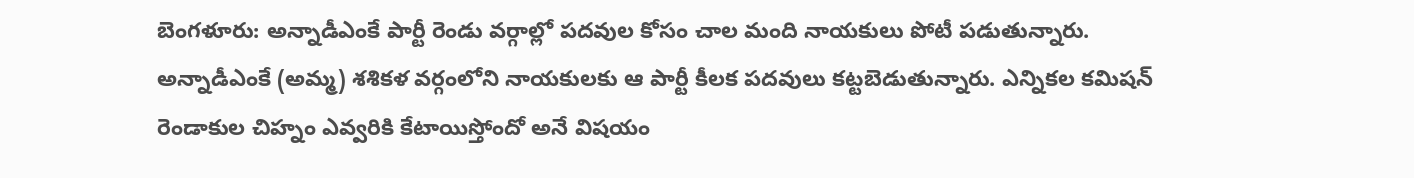బెంగళూరు: అన్నాడీఎంకే పార్టీ రెండు వర్గాల్లో పదవుల కోసం చాల మంది నాయకులు పోటీ పడుతున్నారు. అన్నాడీఎంకే (అమ్మ) శశికళ వర్గంలోని నాయకులకు ఆ పార్టీ కీలక పదవులు కట్టబెడుతున్నారు. ఎన్నికల కమిషన్ రెండాకుల చిహ్నం ఎవ్వరికి కేటాయిస్తోందో అనే విషయం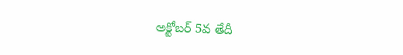అక్టోబర్ 5వ తేదీ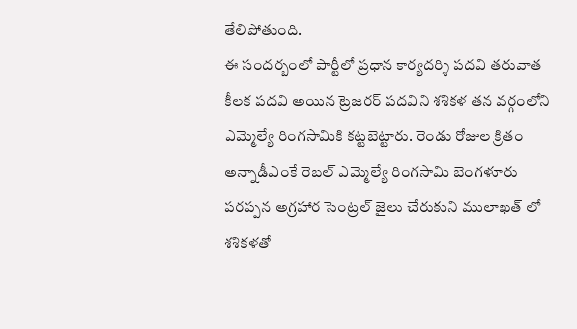తేలిపోతుంది.
ఈ సందర్బంలో పార్టీలో ప్రధాన కార్యదర్శి పదవి తరువాత కీలక పదవి అయిన ట్రెజరర్ పదవిని శశికళ తన వర్గంలోని ఎమ్మెల్యే రింగసామికి కట్టబెట్టారు. రెండు రోజుల క్రితం అన్నాడీఎంకే రెబల్ ఎమ్మెల్యే రింగసామి బెంగళూరు పరప్పన అగ్రహార సెంట్రల్ జైలు చేరుకుని ములాఖత్ లో శశికళతో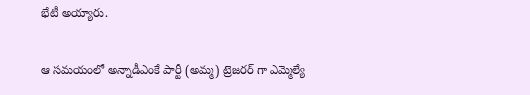భేటీ అయ్యారు.

ఆ సమయంలో అన్నాడీఎంకే పార్టీ (అమ్మ) ట్రెజరర్ గా ఎమ్మెల్యే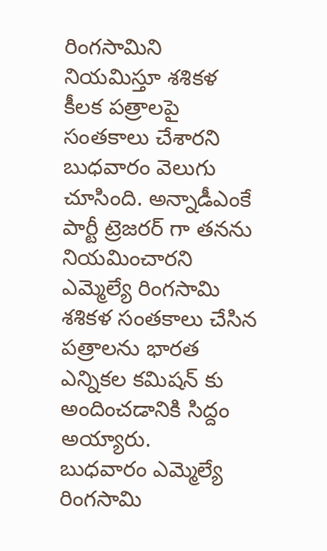రింగసామిని నియమిస్తూ శశికళ కీలక పత్రాలపై సంతకాలు చేశారని బుధవారం వెలుగు చూసింది. అన్నాడీఎంకే పార్టీ ట్రెజరర్ గా తనను నియమించారని ఎమ్మెల్యే రింగసామి శశికళ సంతకాలు చేసిన పత్రాలను భారత ఎన్నికల కమిషన్ కు అందించడానికి సిద్దం అయ్యారు.
బుధవారం ఎమ్మెల్యే రింగసామి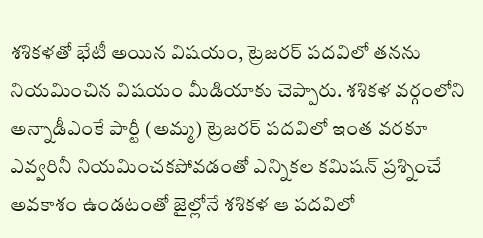శశికళతో భేటీ అయిన విషయం, ట్రెజరర్ పదవిలో తనను నియమించిన విషయం మీడియాకు చెప్పారు. శశికళ వర్గంలోని అన్నాడీఎంకే పార్టీ (అమ్మ) ట్రెజరర్ పదవిలో ఇంత వరకూ ఎవ్వరినీ నియమించకపోవడంతో ఎన్నికల కమిషన్ ప్రశ్నించే అవకాశం ఉండటంతో జైల్లోనే శశికళ ఆ పదవిలో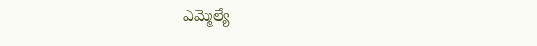ఎమ్మెల్యే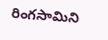రింగసామిని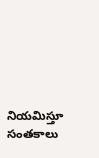నియమిస్తూ సంతకాలు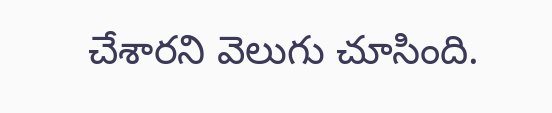చేశారని వెలుగు చూసింది.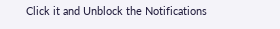Click it and Unblock the Notifications